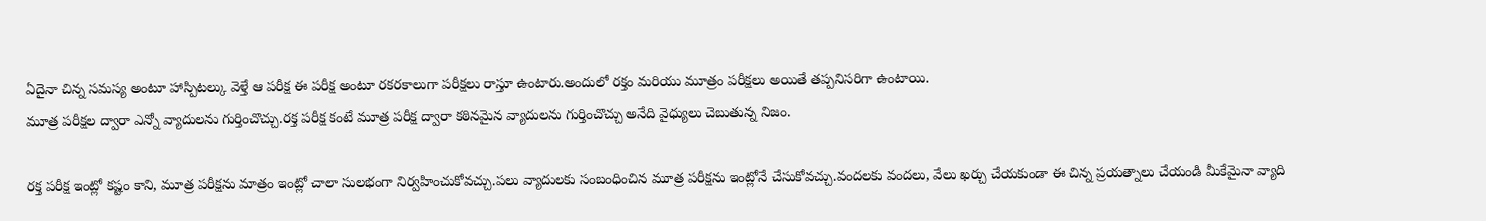ఏదైనా చిన్న సమస్య అంటూ హాస్పిటల్కు వెళ్తే ఆ పరీక్ష ఈ పరీక్ష అంటూ రకరకాలుగా పరీక్షలు రాస్తూ ఉంటారు.అందులో రక్తం మరియు మూత్రం పరీక్షలు అయితే తప్పనిసరిగా ఉంటాయి.
మూత్ర పరీక్షల ద్వారా ఎన్నో వ్యాదులను గుర్తించొచ్చు.రక్త పరీక్ష కంటే మూత్ర పరీక్ష ద్వారా కఠినమైన వ్యాదులను గుర్తించొచ్చు అనేది వైధ్యులు చెబుతున్న నిజం.

రక్త పరీక్ష ఇంట్లో కష్టం కాని, మూత్ర పరీక్షను మాత్రం ఇంట్లో చాలా సులభంగా నిర్వహించుకోవచ్చు.పలు వ్యాదులకు సంబంధించిన మూత్ర పరీక్షను ఇంట్లోనే చేసుకోవచ్చు.వందలకు వందలు, వేలు ఖర్చు చేయకుండా ఈ చిన్న ప్రయత్నాలు చేయండి మీకేమైనా వ్యాది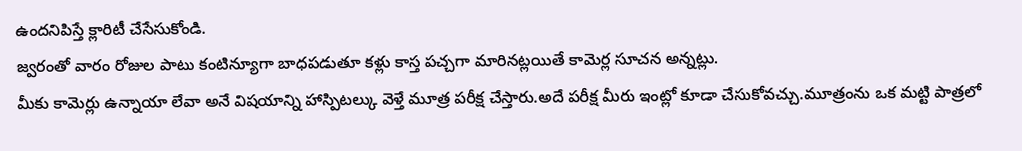ఉందనిపిస్తే క్లారిటీ చేసేసుకోండి.
జ్వరంతో వారం రోజుల పాటు కంటిన్యూగా బాధపడుతూ కళ్లు కాస్త పచ్చగా మారినట్లయితే కామెర్ల సూచన అన్నట్లు.
మీకు కామెర్లు ఉన్నాయా లేవా అనే విషయాన్ని హాస్పిటల్కు వెళ్తే మూత్ర పరీక్ష చేస్తారు.అదే పరీక్ష మీరు ఇంట్లో కూడా చేసుకోవచ్చు.మూత్రంను ఒక మట్టి పాత్రలో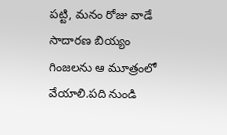పట్టి, మనం రోజు వాడే సాదారణ బియ్యం గింజలను ఆ మూత్రంలో వేయాలి.పది నుండి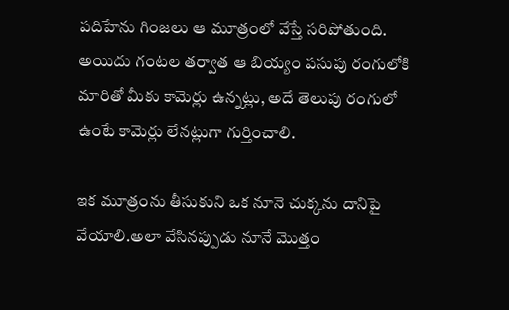పదిహేను గింజలు ఆ మూత్రంలో వేస్తే సరిపోతుంది.
అయిదు గంటల తర్వాత ఆ బియ్యం పసుపు రంగులోకి మారితో మీకు కామెర్లు ఉన్నట్లు, అదే తెలుపు రంగులో ఉంటే కామెర్లు లేనట్లుగా గుర్తించాలి.

ఇక మూత్రంను తీసుకుని ఒక నూనె చుక్కను దానిపై వేయాలి.అలా వేసినప్పుడు నూనే మొత్తం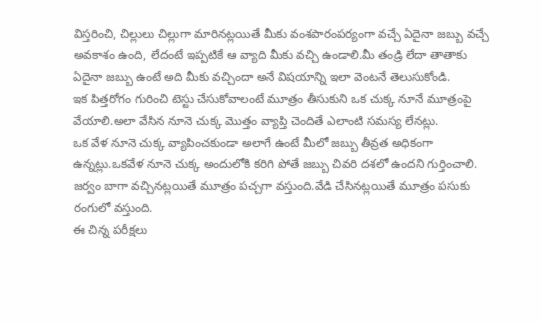విస్తరించి, చిల్లులు చిల్లుగా మారినట్లయితే మీకు వంశపారంపర్యంగా వచ్చే ఏదైనా జబ్బు వచ్చే అవకాశం ఉంది, లేదంటే ఇప్పటికే ఆ వ్యాది మీకు వచ్చి ఉండాలి.మీ తండ్రి లేదా తాతాకు ఏదైనా జబ్బు ఉంటే అది మీకు వచ్చిందా అనే విషయాన్ని ఇలా వెంటనే తెలుసుకోండి.
ఇక పిత్తరోగం గురించి టెస్టు చేసుకోవాలంటే మూత్రం తీసుకుని ఒక చుక్క నూనే మూత్రంపై వేయాలి.అలా వేసిన నూనె చుక్క మొత్తం వ్యాప్తి చెందితే ఎలాంటి సమస్య లేనట్లు.
ఒక వేళ నూనె చుక్క వ్యాపించకుండా అలాగే ఉంటే మీలో జబ్బు తీవ్రత అధికంగా ఉన్నట్లు.ఒకవేళ నూనె చుక్క అందులోకి కరిగి పోతే జబ్బు చివరి దశలో ఉందని గుర్తించాలి.
జర్వం బాగా వచ్చినట్లయితే మూత్రం పచ్చగా వస్తుంది.వేడి చేసినట్లయితే మూత్రం పసుకు రంగులో వస్తుంది.
ఈ చిన్న పరీక్షలు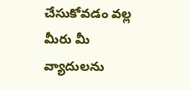చేసుకోవడం వల్ల మీరు మీ వ్యాదులను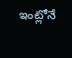ఇంట్లోనే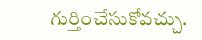గుర్తించేసుకోవచ్చు.